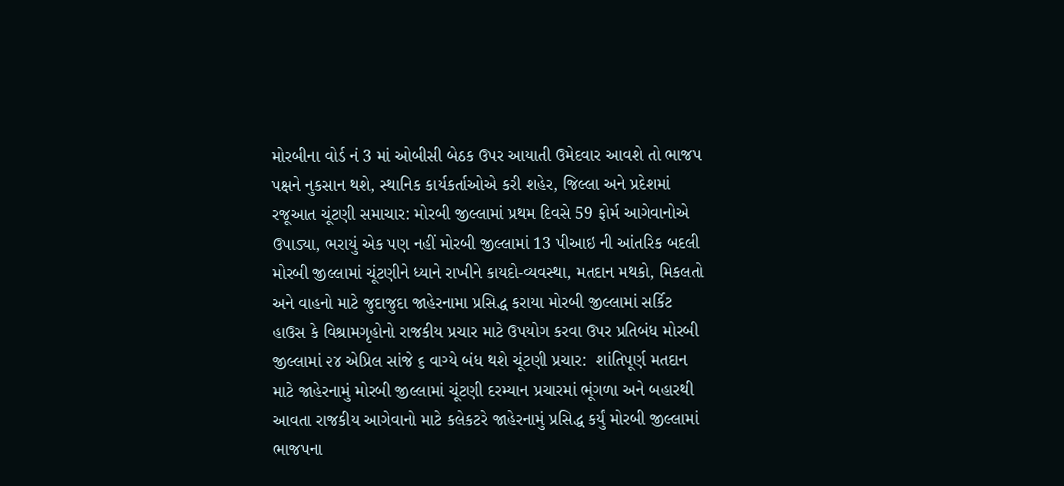મોરબીના વોર્ડ નં 3 માં ઓબીસી બેઠક ઉપર આયાતી ઉમેદવાર આવશે તો ભાજપ પક્ષને નુકસાન થશે, સ્થાનિક કાર્યકર્તાઓએ કરી શહેર, જિલ્લા અને પ્રદેશમાં રજૂઆત ચૂંટણી સમાચાર: મોરબી જીલ્લામાં પ્રથમ દિવસે 59 ફોર્મ આગેવાનોએ ઉપાડ્યા, ભરાયું એક પણ નહીં મોરબી જીલ્લામાં 13 પીઆઇ ની આંતરિક બદલી મોરબી જીલ્લામાં ચૂંટણીને ધ્યાને રાખીને કાયદો-વ્યવસ્થા, મતદાન મથકો, મિકલતો અને વાહનો માટે જુદાજુદા જાહેરનામા પ્રસિદ્ધ કરાયા મોરબી જીલ્લામાં સર્કિટ હાઉસ કે વિશ્રામગૃહોનો રાજકીય પ્રચાર માટે ઉપયોગ કરવા ઉપર પ્રતિબંધ મોરબી જીલ્લામાં ૨૪ એપ્રિલ સાંજે ૬ વાગ્યે બંધ થશે ચૂંટણી પ્રચાર:  શાંતિપૂર્ણ મતદાન માટે જાહેરનામું મોરબી જીલ્લામાં ચૂંટણી દરમ્યાન પ્રચારમાં ભૂંગળા અને બહારથી આવતા રાજકીય આગેવાનો માટે કલેકટરે જાહેરનામું પ્રસિદ્ધ કર્યું મોરબી જીલ્લામાં ભાજપના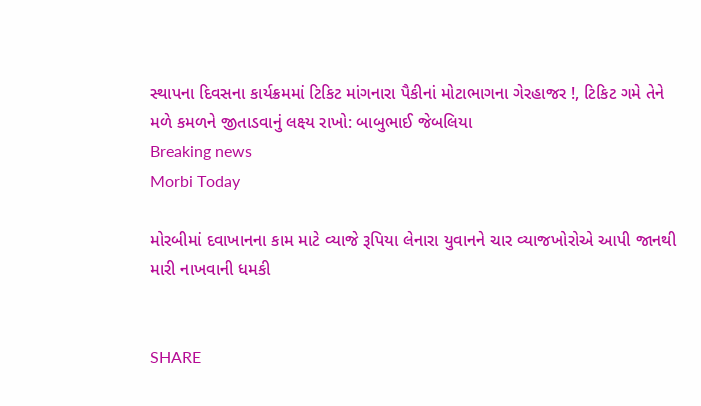સ્થાપના દિવસના કાર્યક્રમમાં ટિકિટ માંગનારા પૈકીનાં મોટાભાગના ગેરહાજર !, ટિકિટ ગમે તેને મળે કમળને જીતાડવાનું લક્ષ્ય રાખો: બાબુભાઈ જેબલિયા
Breaking news
Morbi Today

મોરબીમાં દવાખાનના કામ માટે વ્યાજે રૂપિયા લેનારા યુવાનને ચાર વ્યાજખોરોએ આપી જાનથી મારી નાખવાની ધમકી


SHARE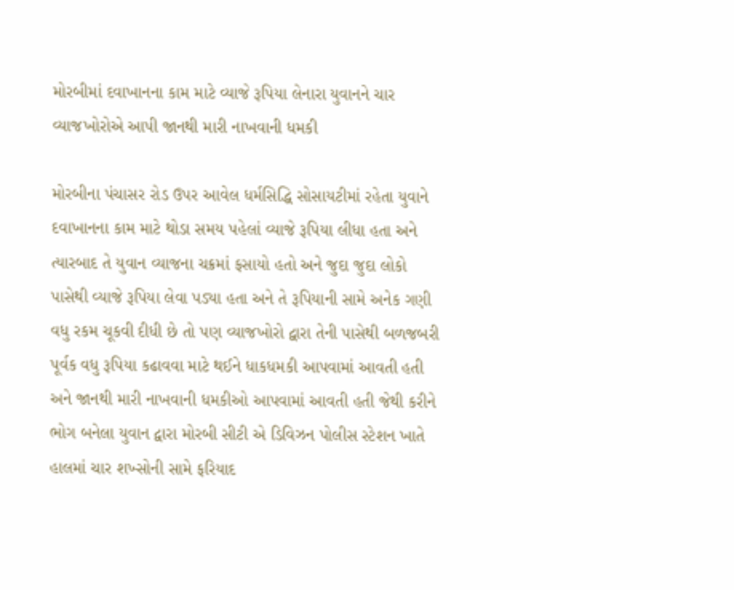મોરબીમાં દવાખાનના કામ માટે વ્યાજે રૂપિયા લેનારા યુવાનને ચાર વ્યાજખોરોએ આપી જાનથી મારી નાખવાની ધમકી

મોરબીના પંચાસર રોડ ઉપર આવેલ ધર્મસિદ્ધિ સોસાયટીમાં રહેતા યુવાને દવાખાનના કામ માટે થોડા સમય પહેલાં વ્યાજે રૂપિયા લીધા હતા અને ત્યારબાદ તે યુવાન વ્યાજના ચક્રમાં ફસાયો હતો અને જુદા જુદા લોકો પાસેથી વ્યાજે રૂપિયા લેવા પડ્યા હતા અને તે રૂપિયાની સામે અનેક ગણી વધુ રકમ ચૂકવી દીધી છે તો પણ વ્યાજખોરો દ્વારા તેની પાસેથી બળજબરી પૂર્વક વધુ રૂપિયા કઢાવવા માટે થઈને ધાકધમકી આપવામાં આવતી હતી અને જાનથી મારી નાખવાની ધમકીઓ આપવામાં આવતી હતી જેથી કરીને ભોગ બનેલા યુવાન દ્વારા મોરબી સીટી એ ડિવિઝન પોલીસ સ્ટેશન ખાતે હાલમાં ચાર શખ્સોની સામે ફરિયાદ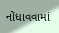નોંધાવવામાં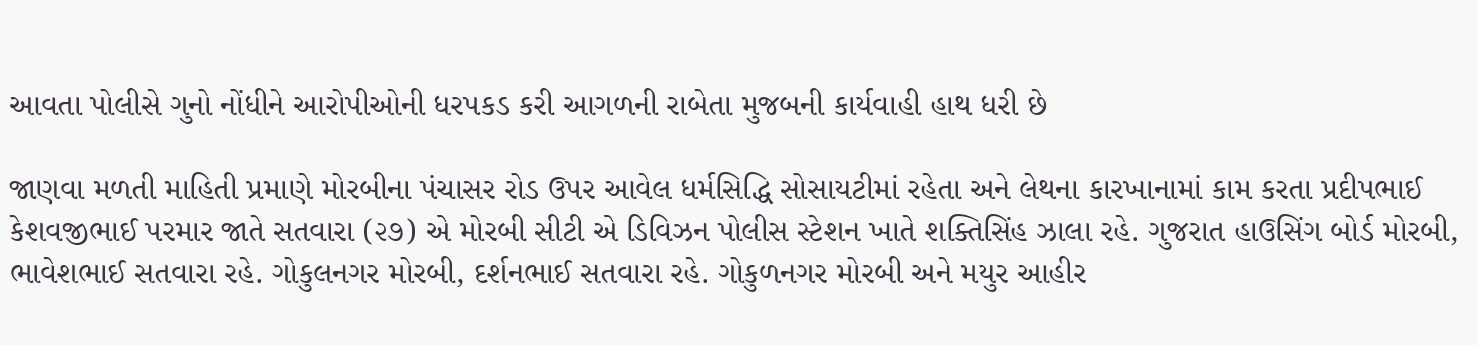આવતા પોલીસે ગુનો નોંધીને આરોપીઓની ધરપકડ કરી આગળની રાબેતા મુજબની કાર્યવાહી હાથ ધરી છે

જાણવા મળતી માહિતી પ્રમાણે મોરબીના પંચાસર રોડ ઉપર આવેલ ધર્મસિદ્ધિ સોસાયટીમાં રહેતા અને લેથના કારખાનામાં કામ કરતા પ્રદીપભાઈ કેશવજીભાઈ પરમાર જાતે સતવારા (૨૭) એ મોરબી સીટી એ ડિવિઝન પોલીસ સ્ટેશન ખાતે શક્તિસિંહ ઝાલા રહે. ગુજરાત હાઉસિંગ બોર્ડ મોરબી, ભાવેશભાઈ સતવારા રહે. ગોકુલનગર મોરબી, દર્શનભાઈ સતવારા રહે. ગોકુળનગર મોરબી અને મયુર આહીર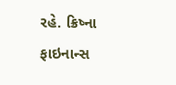રહે. ક્રિષ્ના ફાઇનાન્સ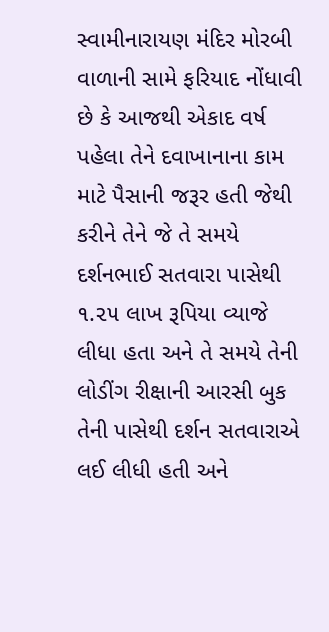સ્વામીનારાયણ મંદિર મોરબી વાળાની સામે ફરિયાદ નોંધાવી છે કે આજથી એકાદ વર્ષ પહેલા તેને દવાખાનાના કામ માટે પૈસાની જરૂર હતી જેથી કરીને તેને જે તે સમયે દર્શનભાઈ સતવારા પાસેથી ૧.૨૫ લાખ રૂપિયા વ્યાજે લીધા હતા અને તે સમયે તેની લોડીંગ રીક્ષાની આરસી બુક તેની પાસેથી દર્શન સતવારાએ લઈ લીધી હતી અને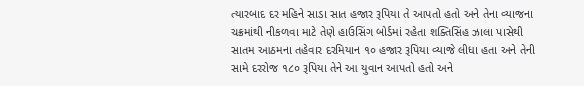ત્યારબાદ દર મહિને સાડા સાત હજાર રૂપિયા તે આપતો હતો અને તેના વ્યાજના ચક્રમાંથી નીકળવા માટે તેણે હાઉસિંગ બોર્ડમાં રહેતા શક્તિસિંહ ઝાલા પાસેથી સાતમ આઠમના તહેવાર દરમિયાન ૧૦ હજાર રૂપિયા વ્યાજે લીધા હતા અને તેની સામે દરરોજ ૧૮૦ રૂપિયા તેને આ યુવાન આપતો હતો અને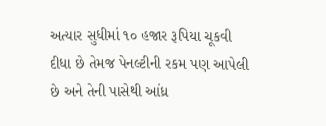અત્યાર સુધીમાં ૧૦ હજાર રૂપિયા ચૂકવી દીધા છે તેમજ પેનલ્ટીની રકમ પણ આપેલી છે અને તેની પાસેથી આંધ્ર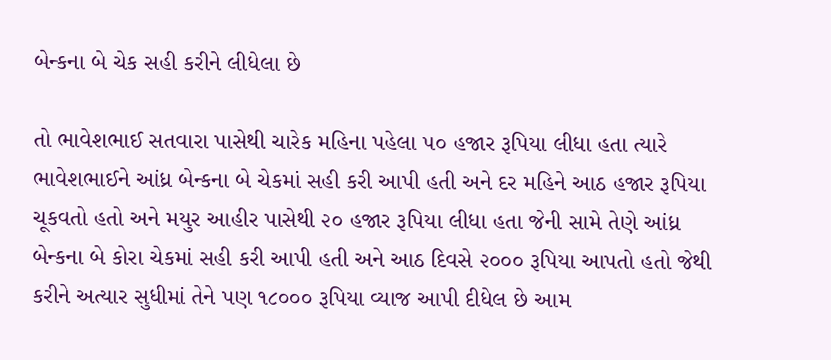બેન્કના બે ચેક સહી કરીને લીધેલા છે

તો ભાવેશભાઈ સતવારા પાસેથી ચારેક મહિના પહેલા ૫૦ હજાર રૂપિયા લીધા હતા ત્યારે ભાવેશભાઈને આંધ્ર બેન્કના બે ચેકમાં સહી કરી આપી હતી અને દર મહિને આઠ હજાર રૂપિયા ચૂકવતો હતો અને મયુર આહીર પાસેથી ૨૦ હજાર રૂપિયા લીધા હતા જેની સામે તેણે આંધ્ર બેન્કના બે કોરા ચેકમાં સહી કરી આપી હતી અને આઠ દિવસે ૨૦૦૦ રૂપિયા આપતો હતો જેથી કરીને અત્યાર સુધીમાં તેને પણ ૧૮૦૦૦ રૂપિયા વ્યાજ આપી દીધેલ છે આમ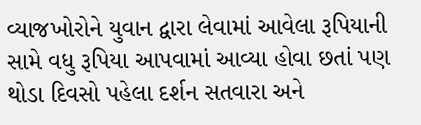વ્યાજખોરોને યુવાન દ્વારા લેવામાં આવેલા રૂપિયાની સામે વધુ રૂપિયા આપવામાં આવ્યા હોવા છતાં પણ થોડા દિવસો પહેલા દર્શન સતવારા અને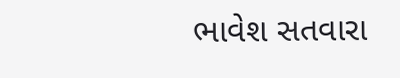ભાવેશ સતવારા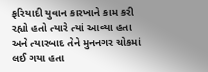ફરિયાદી યુવાન કારખાને કામ કરી રહ્યો હતો ત્યારે ત્યાં આવ્યા હતા અને ત્યારબાદ તેને મુનનગર ચોકમાં લઈ ગયા હતા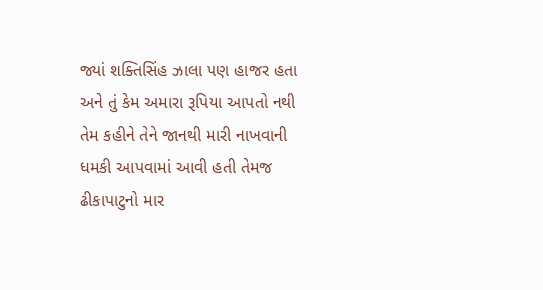જ્યાં શક્તિસિંહ ઝાલા પણ હાજર હતા અને તું કેમ અમારા રૂપિયા આપતો નથી તેમ કહીને તેને જાનથી મારી નાખવાની ધમકી આપવામાં આવી હતી તેમજ ઢીકાપાટુનો માર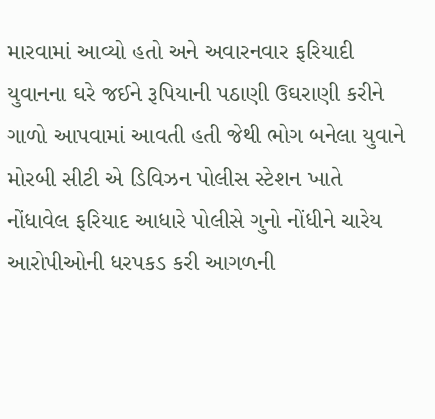મારવામાં આવ્યો હતો અને અવારનવાર ફરિયાદી યુવાનના ઘરે જઈને રૂપિયાની પઠાણી ઉઘરાણી કરીને ગાળો આપવામાં આવતી હતી જેથી ભોગ બનેલા યુવાને મોરબી સીટી એ ડિવિઝન પોલીસ સ્ટેશન ખાતે નોંધાવેલ ફરિયાદ આધારે પોલીસે ગુનો નોંધીને ચારેય આરોપીઓની ધરપકડ કરી આગળની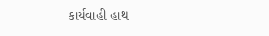કાર્યવાહી હાથ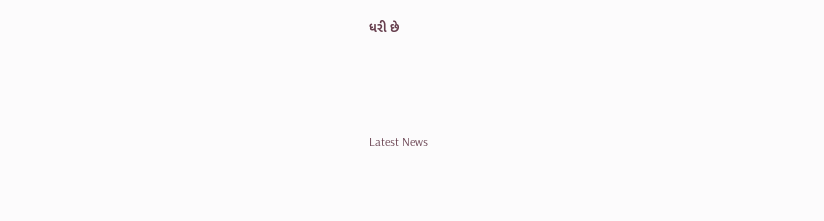ધરી છે






Latest News